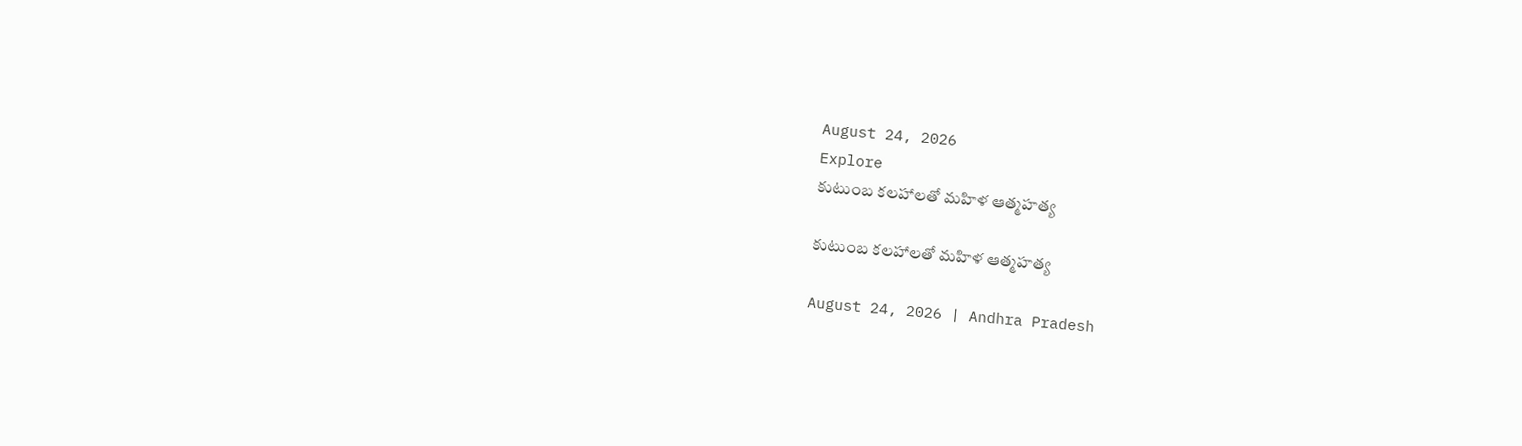August 24, 2026
Explore
కుటుంబ కలహాలతో మహిళ ఆత్మహత్య

కుటుంబ కలహాలతో మహిళ ఆత్మహత్య

August 24, 2026 | Andhra Pradesh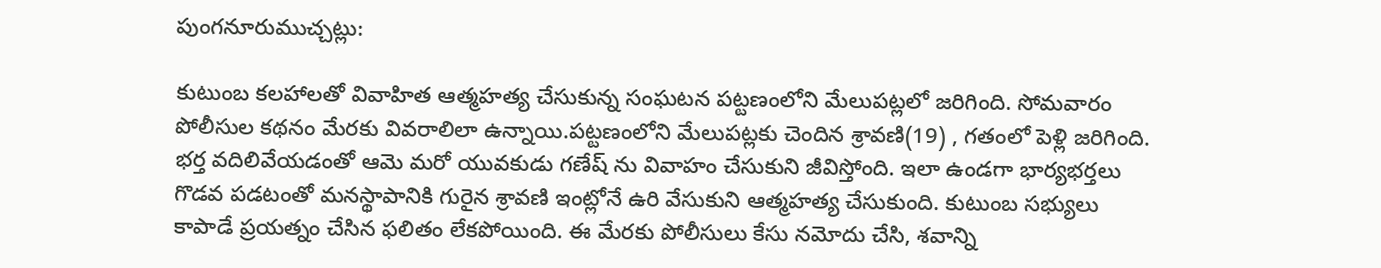పుంగనూరుముచ్చట్లు:

కుటుంబ కలహాలతో వివాహిత ఆత్మహత్య చేసుకున్న సంఘటన పట్టణంలోని మేలుపట్లలో జరిగింది. సోమవారం పోలీసుల కథనం మేరకు వివరాలిలా ఉన్నాయి.పట్టణంలోని మేలుపట్లకు చెందిన శ్రావణి(19) , గతంలో పెళ్లి జరిగింది. భర్త వదిలివేయడంతో ఆమె మరో యువకుడు గణేష్‌ ను వివాహం చేసుకుని జీవిస్తోంది. ఇలా ఉండగా భార్యభర్తలు గొడవ పడటంతో మనస్థాపానికి గురైన శ్రావణి ఇంట్లోనే ఉరి వేసుకుని ఆత్మహత్య చేసుకుంది. కుటుంబ సభ్యులు కాపాడే ప్రయత్నం చేసిన ఫలితం లేకపోయింది. ఈ మేరకు పోలీసులు కేసు నమోదు చేసి, శవాన్ని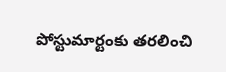పోస్టుమార్టంకు తరలించి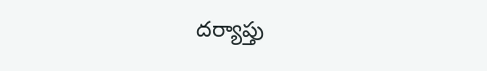దర్యాప్తు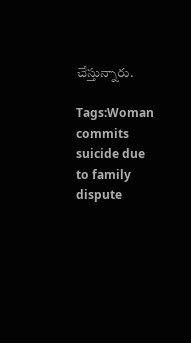చేస్తున్నారు.

Tags:Woman commits suicide due to family dispute